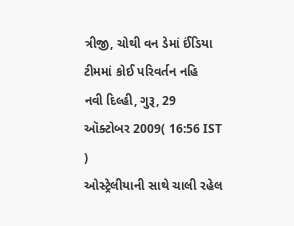ત્રીજી, ચોથી વન ડેમાં ઈંડિયા ટીમમાં કોઈ પરિવર્તન નહિ
નવી દિલ્હી, ગુરૂ, 29 ઑક્ટોબર 2009( 16:56 IST )
ઓસ્ટ્રેલીયાની સાથે ચાલી રહેલ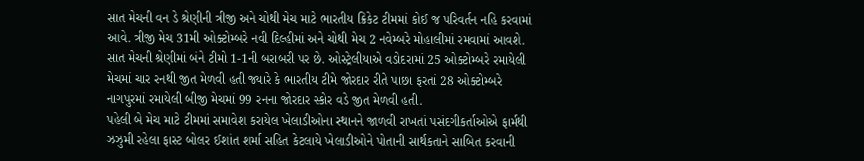સાત મેચની વન ડે શ્રેણીની ત્રીજી અને ચોથી મેચ માટે ભારતીય ક્રિકેટ ટીમમાં કોઈ જ પરિવર્તન નહિ કરવામાં આવે. ત્રીજી મેચ 31મી ઓક્ટોમ્બરે નવી દિલ્હીમાં અને ચોથી મેચ 2 નવેમ્બરે મોહાલીમાં રમવામાં આવશે.
સાત મેચની શ્રેણીમાં બંને ટીમો 1-1ની બરાબરી પર છે. ઓસ્ટ્રેલીયાએ વડોદરામાં 25 ઓક્ટોમ્બરે રમાયેલી મેચમાં ચાર રનથી જીત મેળવી હતી જ્યારે કે ભારતીય ટીમે જોરદાર રીતે પાછા ફરતાં 28 ઓક્ટોમ્બરે નાગપુરમાં રમાયેલી બીજી મેચમાં 99 રનના જોરદાર સ્કોર વડે જીત મેળવી હતી.
પહેલી બે મેચ માટે ટીમમાં સમાવેશ કરાયેલ ખેલાડીઓના સ્થાનને જાળવી રાખતાં પસંદગીકર્તાઓએ ફાર્મથી ઝઝુમી રહેલા ફાસ્ટ બોલર ઈશાંત શર્મા સહિત કેટલાયે ખેલાડીઓને પોતાની સાર્થકતાને સાબિત કરવાની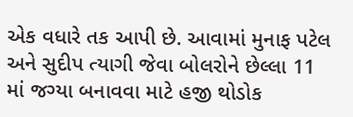એક વધારે તક આપી છે. આવામાં મુનાફ પટેલ અને સુદીપ ત્યાગી જેવા બોલરોને છેલ્લા 11 માં જગ્યા બનાવવા માટે હજી થોડોક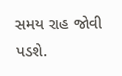સમય રાહ જોવી પડશે.